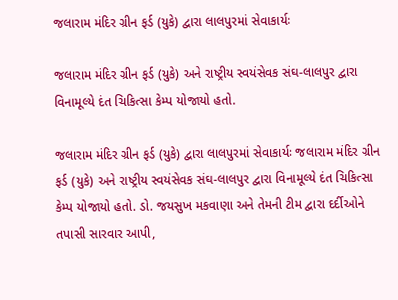જલારામ મંદિર ગ્રીન ફર્ડ (યુકે) દ્વારા લાલપુરમાં સેવાકાર્યઃ

જલારામ મંદિર ગ્રીન ફર્ડ (યુકે) અને રાષ્ટ્રીય સ્વયંસેવક સંઘ-લાલપુર દ્વારા વિનામૂલ્યે દંત ચિકિત્સા કેમ્પ યોજાયો હતો.

જલારામ મંદિર ગ્રીન ફર્ડ (યુકે) દ્વારા લાલપુરમાં સેવાકાર્યઃ જલારામ મંદિર ગ્રીન ફર્ડ (યુકે) અને રાષ્ટ્રીય સ્વયંસેવક સંઘ-લાલપુર દ્વારા વિનામૂલ્યે દંત ચિકિત્સા કેમ્પ યોજાયો હતો. ડો. જયસુખ મકવાણા અને તેમની ટીમ દ્વારા દર્દીઓને તપાસી સારવાર આપી,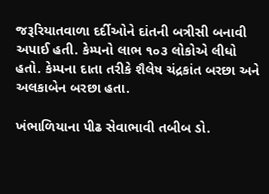જરૂરિયાતવાળા દર્દીઓને દાંતની બત્રીસી બનાવી અપાઈ હતી. કેમ્પનો લાભ ૧૦૩ લોકોએ લીધો હતો. કેમ્પના દાતા તરીકે શૈલેષ ચંદ્રકાંત બરછા અને અલકાબેન બરછા હતા.

ખંભાળિયાના પીઢ સેવાભાવી તબીબ ડો.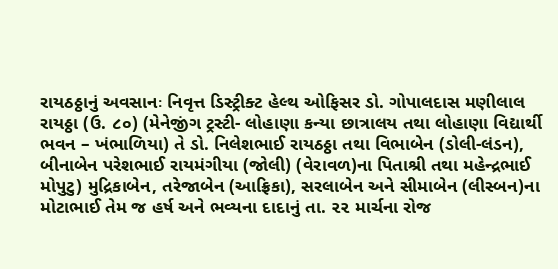રાયઠઠ્ઠાનું અવસાનઃ નિવૃત્ત ડિસ્ટ્રીક્ટ હેલ્થ ઓફિસર ડો. ગોપાલદાસ મણીલાલ રાયઠ્ઠા (ઉ. ૮૦) (મેનેજીંગ ટ્રસ્ટી- લોહાણા કન્યા છાત્રાલય તથા લોહાણા વિદ્યાર્થી ભવન – ખંભાળિયા) તે ડો. નિલેશભાઈ રાયઠઠ્ઠા તથા વિભાબેન (ડોલી-લંડન), બીનાબેન પરેશભાઈ રાયમંગીયા (જોલી) (વેરાવળ)ના પિતાશ્રી તથા મહેન્દ્રભાઈ મોપુટુ) મુદ્રિકાબેન, તરેજાબેન (આફ્રિકા), સરલાબેન અને સીમાબેન (લીસ્બન)ના મોટાભાઈ તેમ જ હર્ષ અને ભવ્યના દાદાનું તા. ૨૨ માર્ચના રોજ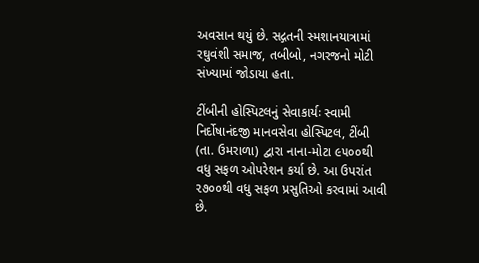અવસાન થયું છે. સદ્ગતની સ્મશાનયાત્રામાં રઘુવંશી સમાજ, તબીબો, નગરજનો મોટી સંખ્યામાં જોડાયા હતા.

ટીંબીની હોસ્પિટલનું સેવાકાર્યઃ સ્વામી નિર્દોષાનંદજી માનવસેવા હોસ્પિટલ, ટીંબી (તા. ઉમરાળા) દ્વારા નાના-મોટા ૯૫૦૦થી વધુ સફળ ઓપરેશન કર્યા છે. આ ઉપરાંત ૨૭૦૦થી વધુ સફળ પ્રસુતિઓ કરવામાં આવી છે.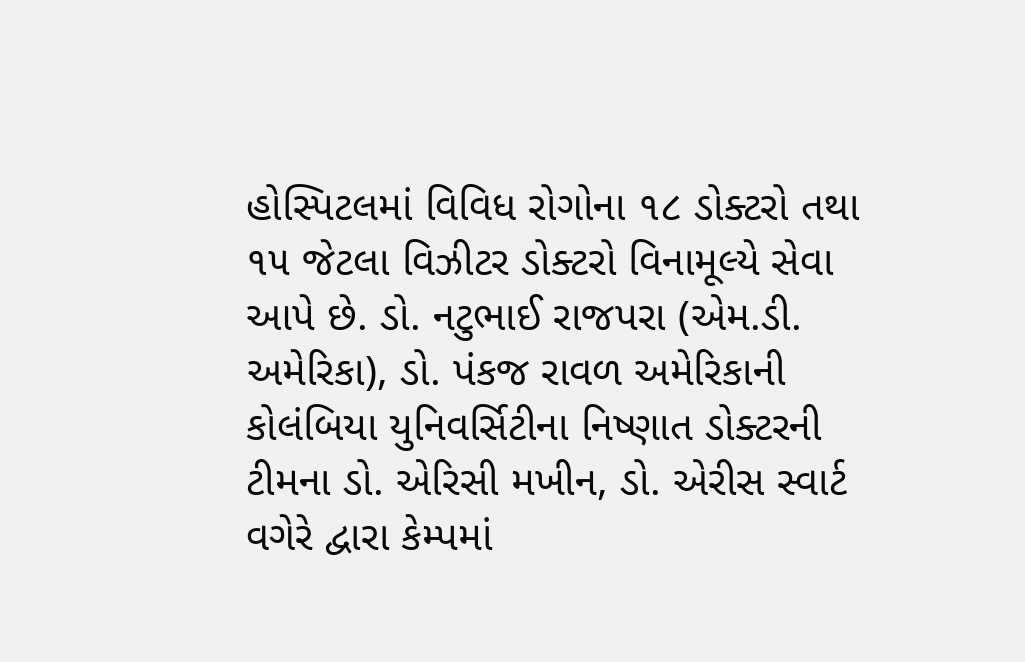હોસ્પિટલમાં વિવિધ રોગોના ૧૮ ડોક્ટરો તથા ૧૫ જેટલા વિઝીટર ડોક્ટરો વિનામૂલ્યે સેવા આપે છે. ડો. નટુભાઈ રાજપરા (એમ.ડી. અમેરિકા), ડો. પંકજ રાવળ અમેરિકાની કોલંબિયા યુનિવર્સિટીના નિષ્ણાત ડોક્ટરની ટીમના ડો. એરિસી મખીન, ડો. એરીસ સ્વાર્ટ વગેરે દ્વારા કેમ્પમાં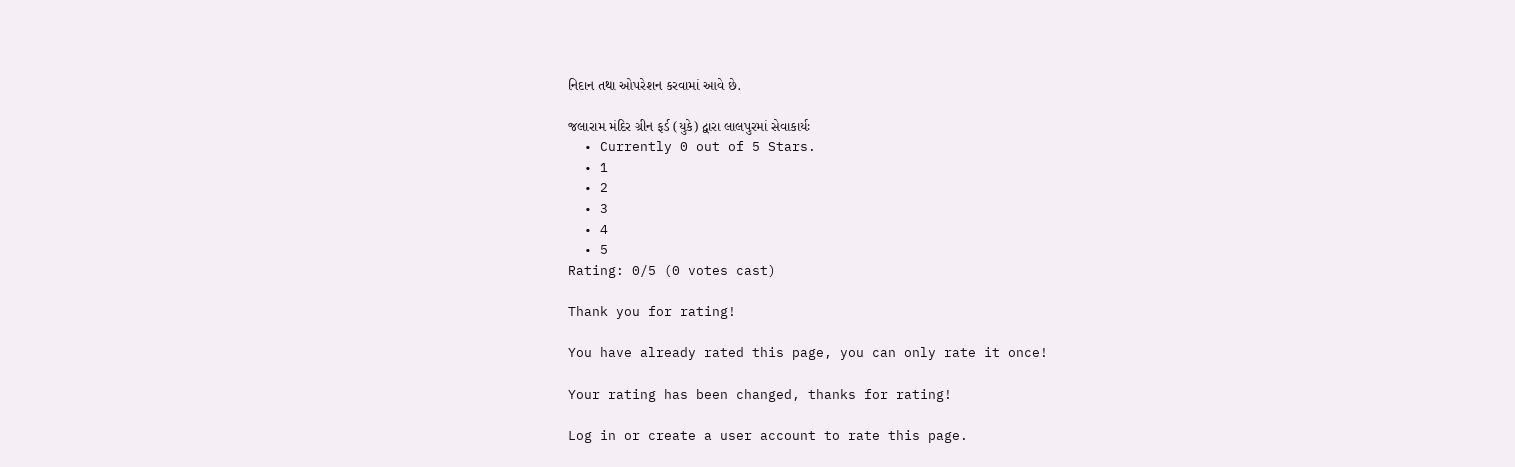નિદાન તથા ઓપરેશન કરવામાં આવે છે.

જલારામ મંદિર ગ્રીન ફર્ડ (યુકે) દ્વારા લાલપુરમાં સેવાકાર્યઃ
  • Currently 0 out of 5 Stars.
  • 1
  • 2
  • 3
  • 4
  • 5
Rating: 0/5 (0 votes cast)

Thank you for rating!

You have already rated this page, you can only rate it once!

Your rating has been changed, thanks for rating!

Log in or create a user account to rate this page.